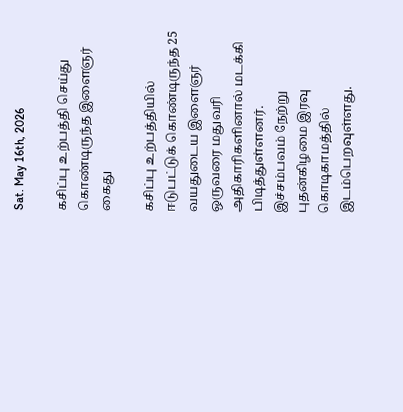Sat. May 16th, 2026

கசிப்பு உற்பத்தி செய்து கொண்டிருந்த இளைஞர் கைது

கசிப்பு உற்பத்தியில் ஈடுபட்டுக் கொண்டிருந்த 25 வயதுடைய இளைஞர் ஒருவரை மதுவரி அதிகாரிகளினால் மடக்கி பிடித்துள்ளனர்.
இச்சம்பவம் நேற்று  புதன்கிழமை இரவு கொடிகாமத்தில்  இடம்பெறவுள்ளது.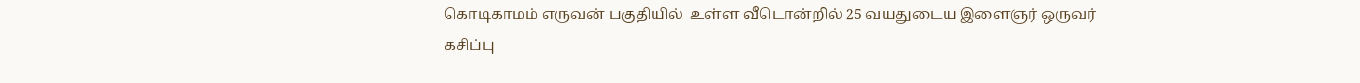கொடிகாமம் எருவன் பகுதியில்  உள்ள வீடொன்றில் 25 வயதுடைய இளைஞர் ஒருவர் கசிப்பு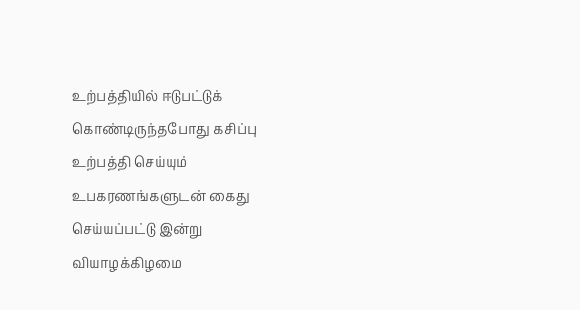உற்பத்தியில் ஈடுபட்டுக் கொண்டிருந்தபோது கசிப்பு உற்பத்தி செய்யும் உபகரணங்களுடன் கைது செய்யப்பட்டு இன்று  வியாழக்கிழமை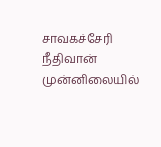சாவகச்சேரி நீதிவான் முன்னிலையில்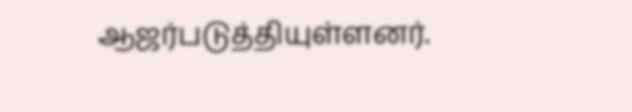ஆஜர்படுத்தியுள்ளனர்.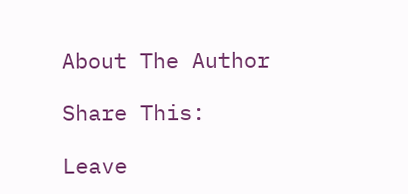About The Author

Share This:

Leave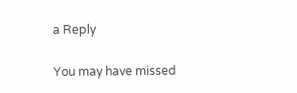a Reply

You may have missed